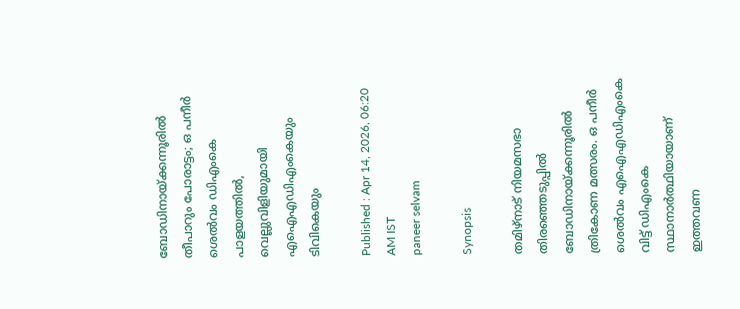ബോഡിനായ്ക്കന്നൂരിൽ തീപാറും പോരാട്ടം; ഒ പനീർ ശെൽവം ഡിഎംകെ പാളയത്തിൽ, വെല്ലുവിളിയുമായി എഐഎഡിഎംകെയും ടിവികെയും

Published : Apr 14, 2026, 06:20 AM IST
paneer selvam

Synopsis

തമിഴ്‌നാട് നിയമസഭാ തിരഞ്ഞെടുപ്പിൽ ബോഡിനായ്ക്കന്നൂരിൽ ത്രികോണ മത്സരം. ഒ പനീർ ശെൽവം എഐഎഡിഎംകെ വിട്ട് ഡിഎംകെ സ്ഥാനാർത്ഥിയായാണ് ഇത്തവണ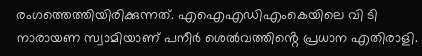രംഗത്തെത്തിയിരിക്കുന്നത്. എഐഎഡിഎംകെയിലെ വി ടി നാരായണ സ്വാമിയാണ് പനീർ ശെൽവത്തിൻ്റെ പ്രധാന എതിരാളി.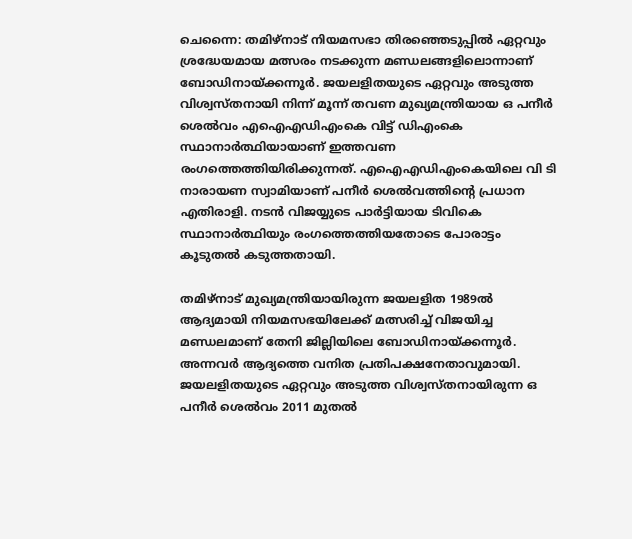ചെന്നൈ: തമിഴ്‌നാട് നിയമസഭാ തിരഞ്ഞെടുപ്പിൽ ഏറ്റവും ശ്രദ്ധേയമായ മത്സരം നടക്കുന്ന മണ്ഡലങ്ങളിലൊന്നാണ് ബോഡിനായ്ക്കന്നൂർ. ജയലളിതയുടെ ഏറ്റവും അടുത്ത വിശ്വസ്തനായി നിന്ന് മൂന്ന് തവണ മുഖ്യമന്ത്രിയായ ഒ പനീർ ശെൽവം എഐഎഡിഎംകെ വിട്ട് ഡിഎംകെ സ്ഥാനാർത്ഥിയായാണ് ഇത്തവണ രംഗത്തെത്തിയിരിക്കുന്നത്. എഐഎഡിഎംകെയിലെ വി ടി നാരായണ സ്വാമിയാണ് പനീർ ശെൽവത്തിൻ്റെ പ്രധാന എതിരാളി. നടൻ വിജയ്യുടെ പാർട്ടിയായ ടിവികെ സ്ഥാനാർത്ഥിയും രംഗത്തെത്തിയതോടെ പോരാട്ടം കൂടുതൽ കടുത്തതായി.

തമിഴ്നാട് മുഖ്യമന്ത്രിയായിരുന്ന ജയലളിത 1989ൽ ആദ്യമായി നിയമസഭയിലേക്ക് മത്സരിച്ച് വിജയിച്ച മണ്ഡലമാണ് തേനി ജില്ലിയിലെ ബോഡിനായ്ക്കന്നൂർ. അന്നവർ ആദ്യത്തെ വനിത പ്രതിപക്ഷനേതാവുമായി. ജയലളിതയുടെ ഏറ്റവും അടുത്ത വിശ്വസ്തനായിരുന്ന ഒ പനീർ ശെൽവം 2011 മുതൽ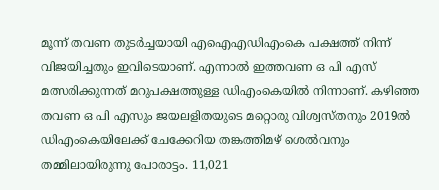മൂന്ന് തവണ തുടർച്ചയായി എഐഎഡിഎംകെ പക്ഷത്ത് നിന്ന് വിജയിച്ചതും ഇവിടെയാണ്. എന്നാൽ ഇത്തവണ ഒ പി എസ് മത്സരിക്കുന്നത് മറുപക്ഷത്തുള്ള ഡിഎംകെയിൽ നിന്നാണ്. കഴിഞ്ഞ തവണ ഒ പി എസും ജയലളിതയുടെ മറ്റൊരു വിശ്വസ്തനും 2019ൽ ഡിഎംകെയിലേക്ക് ചേക്കേറിയ തങ്കത്തിമഴ് ശെൽവനും തമ്മിലായിരുന്നു പോരാട്ടം. 11,021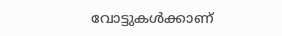വോട്ടുകൾക്കാണ്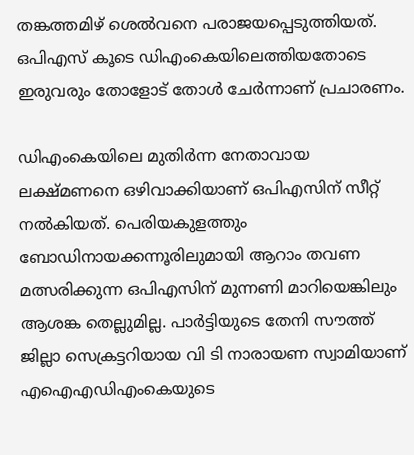തങ്കത്തമിഴ് ശെൽവനെ പരാജയപ്പെടുത്തിയത്. ഒപിഎസ് കൂടെ ഡിഎംകെയിലെത്തിയതോടെ ഇരുവരും തോളോട് തോൾ ചേർന്നാണ് പ്രചാരണം.

ഡിഎംകെയിലെ മുതിർന്ന നേതാവായ ലക്ഷ്മണനെ ഒഴിവാക്കിയാണ് ഒപിഎസിന് സീറ്റ് നൽകിയത്. പെരിയകുളത്തും ബോഡിനായക്കന്നൂരിലുമായി ആറാം തവണ മത്സരിക്കുന്ന ഒപിഎസിന് മുന്നണി മാറിയെങ്കിലും ആശങ്ക തെല്ലുമില്ല. പാർട്ടിയുടെ തേനി സൗത്ത് ജില്ലാ സെക്രട്ടറിയായ വി ടി നാരായണ സ്വാമിയാണ് എഐഎഡിഎംകെയുടെ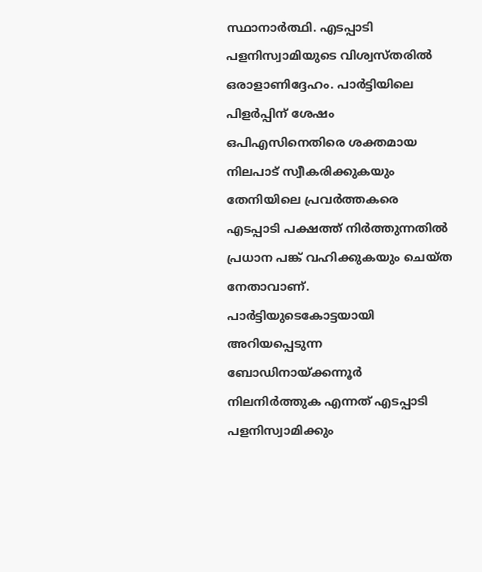സ്ഥാനാർത്ഥി. എടപ്പാടി പളനിസ്വാമിയുടെ വിശ്വസ്തരിൽ ഒരാളാണിദ്ദേഹം. പാർട്ടിയിലെ പിളർപ്പിന് ശേഷം ഒപിഎസിനെതിരെ ശക്തമായ നിലപാട് സ്വീകരിക്കുകയും തേനിയിലെ പ്രവർത്തകരെ എടപ്പാടി പക്ഷത്ത് നിർത്തുന്നതിൽ പ്രധാന പങ്ക് വഹിക്കുകയും ചെയ്ത നേതാവാണ്. പാർട്ടിയുടെകോട്ടയായി അറിയപ്പെടുന്ന ബോഡിനായ്ക്കന്നൂർ നിലനിർത്തുക എന്നത് എടപ്പാടി പളനിസ്വാമിക്കും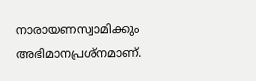നാരായണസ്വാമിക്കും അഭിമാനപ്രശ്നമാണ്.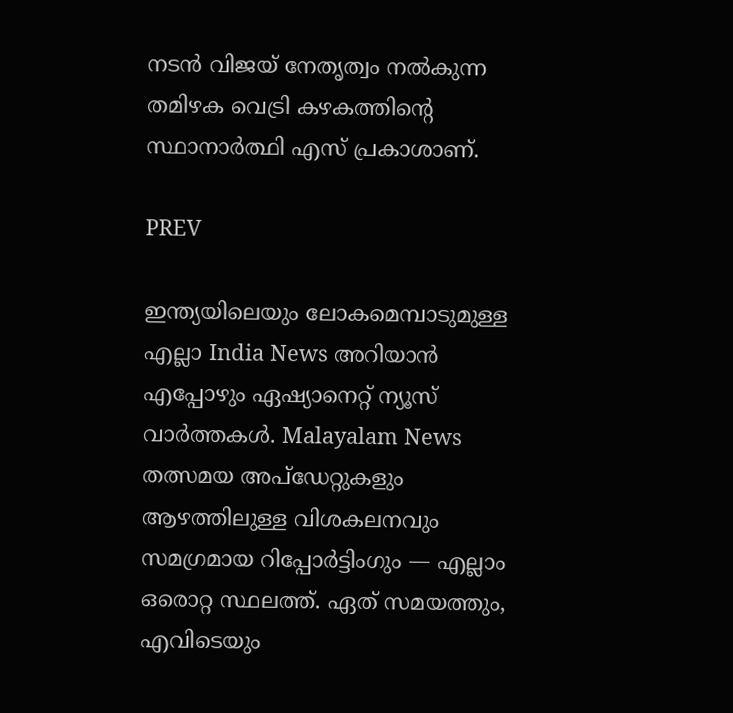നടൻ വിജയ് നേതൃത്വം നൽകുന്ന തമിഴക വെട്രി കഴകത്തിൻ്റെ സ്ഥാനാർത്ഥി എസ് പ്രകാശാണ്.

PREV

ഇന്ത്യയിലെയും ലോകമെമ്പാടുമുള്ള എല്ലാ India News അറിയാൻ എപ്പോഴും ഏഷ്യാനെറ്റ് ന്യൂസ് വാർത്തകൾ. Malayalam News   തത്സമയ അപ്‌ഡേറ്റുകളും ആഴത്തിലുള്ള വിശകലനവും സമഗ്രമായ റിപ്പോർട്ടിംഗും — എല്ലാം ഒരൊറ്റ സ്ഥലത്ത്. ഏത് സമയത്തും, എവിടെയും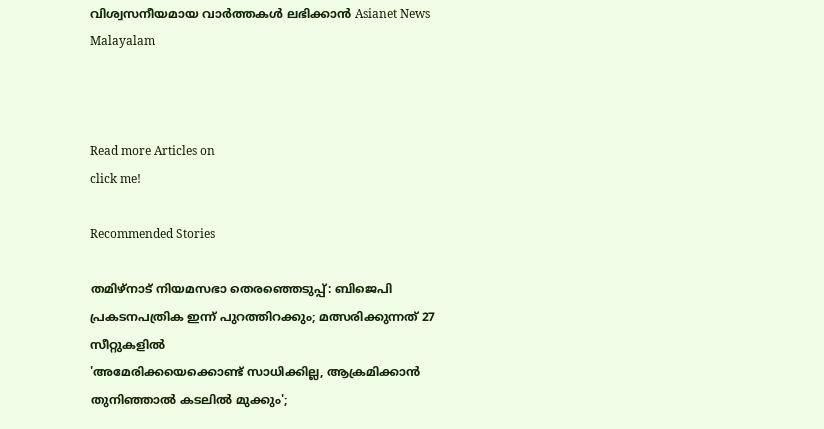വിശ്വസനീയമായ വാർത്തകൾ ലഭിക്കാൻ Asianet News Malayalam



Read more Articles on
click me!

Recommended Stories

തമിഴ്നാട് നിയമസഭാ തെരഞ്ഞെടുപ്പ്: ബിജെപി പ്രകടനപത്രിക ഇന്ന് പുറത്തിറക്കും; മത്സരിക്കുന്നത് 27 സീറ്റുകളിൽ
'അമേരിക്കയെക്കൊണ്ട് സാധിക്കില്ല, ആക്രമിക്കാൻ തുനിഞ്ഞാൽ കടലിൽ മുക്കും';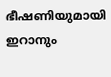ഭീഷണിയുമായി ഇറാനും